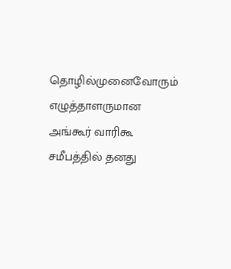தொழில்முனைவோரும் எழுத்தாளருமான அங்கூர் வாரிகூ சமீபத்தில் தனது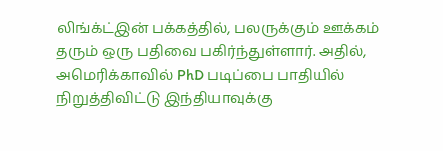லிங்க்ட்இன் பக்கத்தில், பலருக்கும் ஊக்கம் தரும் ஒரு பதிவை பகிர்ந்துள்ளார். அதில், அமெரிக்காவில் PhD படிப்பை பாதியில் நிறுத்திவிட்டு இந்தியாவுக்கு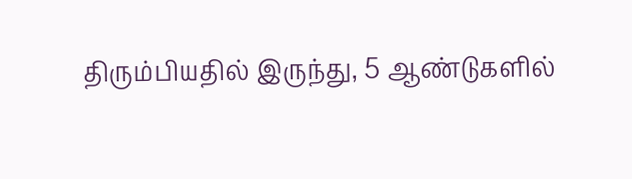திரும்பியதில் இருந்து, 5 ஆண்டுகளில்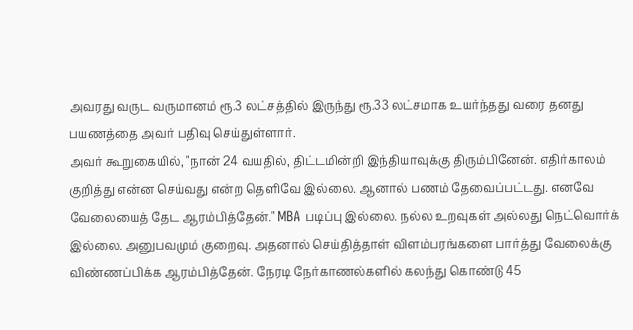அவரது வருட வருமானம் ரூ.3 லட்சத்தில் இருந்து ரூ.33 லட்சமாக உயர்ந்தது வரை தனது பயணத்தை அவர் பதிவு செய்துள்ளார்.
அவர் கூறுகையில், "நான் 24 வயதில், திட்டமின்றி இந்தியாவுக்கு திரும்பினேன். எதிர்காலம் குறித்து என்ன செய்வது என்ற தெளிவே இல்லை. ஆனால் பணம் தேவைப்பட்டது. எனவே வேலையைத் தேட ஆரம்பித்தேன்." MBA படிப்பு இல்லை. நல்ல உறவுகள் அல்லது நெட்வொர்க் இல்லை. அனுபவமும் குறைவு. அதனால் செய்தித்தாள் விளம்பரங்களை பார்த்து வேலைக்கு விண்ணப்பிக்க ஆரம்பித்தேன். நேரடி நேர்காணல்களில் கலந்து கொண்டு 45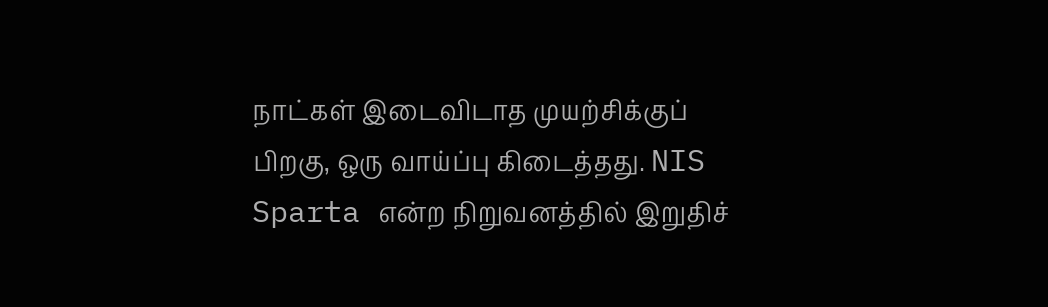நாட்கள் இடைவிடாத முயற்சிக்குப் பிறகு, ஒரு வாய்ப்பு கிடைத்தது. NIS Sparta என்ற நிறுவனத்தில் இறுதிச்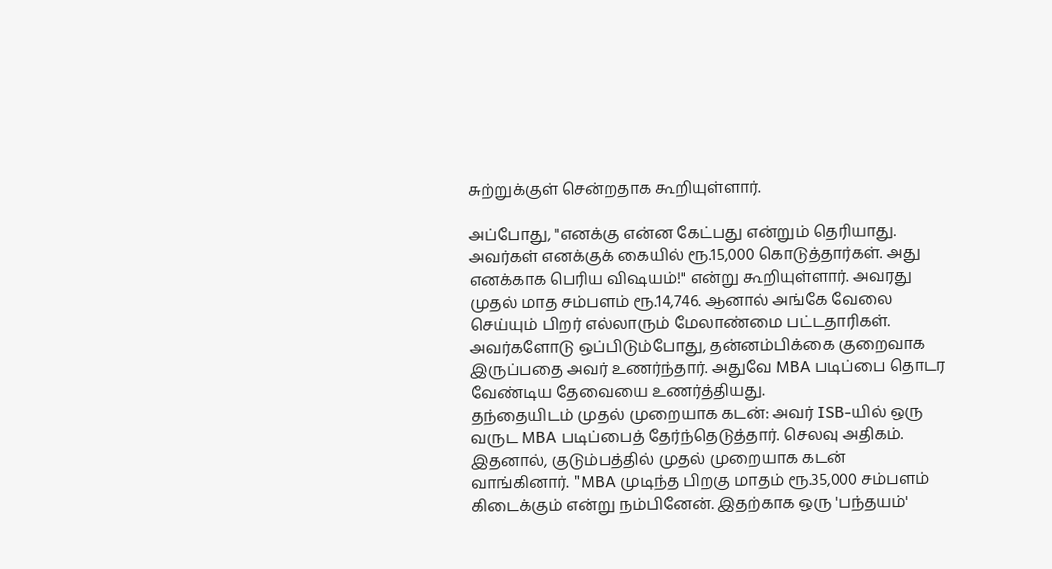சுற்றுக்குள் சென்றதாக கூறியுள்ளார்.

அப்போது, "எனக்கு என்ன கேட்பது என்றும் தெரியாது. அவர்கள் எனக்குக் கையில் ரூ.15,000 கொடுத்தார்கள். அது எனக்காக பெரிய விஷயம்!" என்று கூறியுள்ளார். அவரது முதல் மாத சம்பளம் ரூ.14,746. ஆனால் அங்கே வேலை செய்யும் பிறர் எல்லாரும் மேலாண்மை பட்டதாரிகள். அவர்களோடு ஒப்பிடும்போது, தன்னம்பிக்கை குறைவாக இருப்பதை அவர் உணர்ந்தார். அதுவே MBA படிப்பை தொடர வேண்டிய தேவையை உணர்த்தியது.
தந்தையிடம் முதல் முறையாக கடன்: அவர் ISB-யில் ஒரு வருட MBA படிப்பைத் தேர்ந்தெடுத்தார். செலவு அதிகம். இதனால், குடும்பத்தில் முதல் முறையாக கடன் வாங்கினார். "MBA முடிந்த பிறகு மாதம் ரூ.35,000 சம்பளம் கிடைக்கும் என்று நம்பினேன். இதற்காக ஒரு 'பந்தயம்'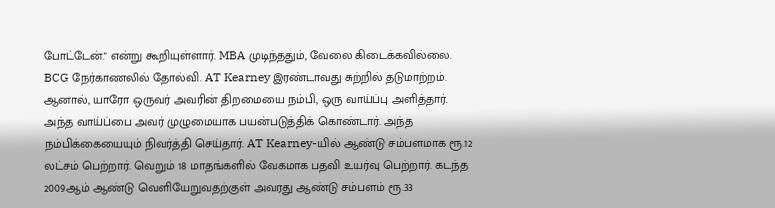போட்டேன்." என்று கூறியுள்ளார். MBA முடிந்ததும், வேலை கிடைக்கவில்லை. BCG நேர்காணலில் தோல்வி. AT Kearney இரண்டாவது சுற்றில் தடுமாற்றம். ஆனால், யாரோ ஒருவர் அவரின் திறமையை நம்பி, ஒரு வாய்ப்பு அளித்தார். அந்த வாய்ப்பை அவர் முழுமையாக பயன்படுத்திக் கொண்டார். அந்த நம்பிக்கையையும் நிவர்த்தி செய்தார். AT Kearney-யில் ஆண்டு சம்பளமாக ரூ.12 லட்சம் பெற்றார். வெறும் 18 மாதங்களில் வேகமாக பதவி உயர்வு பெற்றார். கடந்த 2009ஆம் ஆண்டு வெளியேறுவதற்குள் அவரது ஆண்டு சம்பளம் ரூ.33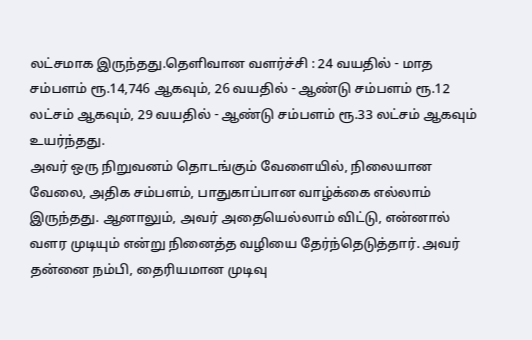லட்சமாக இருந்தது.தெளிவான வளர்ச்சி : 24 வயதில் - மாத சம்பளம் ரூ.14,746 ஆகவும், 26 வயதில் - ஆண்டு சம்பளம் ரூ.12 லட்சம் ஆகவும், 29 வயதில் - ஆண்டு சம்பளம் ரூ.33 லட்சம் ஆகவும் உயர்ந்தது.
அவர் ஒரு நிறுவனம் தொடங்கும் வேளையில், நிலையான வேலை, அதிக சம்பளம், பாதுகாப்பான வாழ்க்கை எல்லாம் இருந்தது. ஆனாலும், அவர் அதையெல்லாம் விட்டு, என்னால் வளர முடியும் என்று நினைத்த வழியை தேர்ந்தெடுத்தார். அவர் தன்னை நம்பி, தைரியமான முடிவு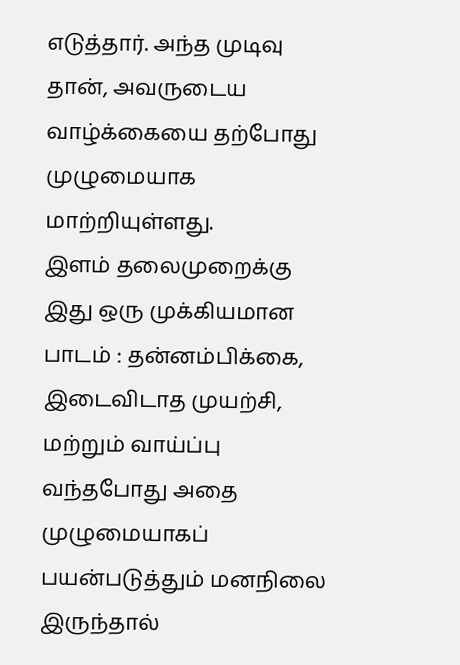எடுத்தார். அந்த முடிவு தான், அவருடைய வாழ்க்கையை தற்போது முழுமையாக மாற்றியுள்ளது.
இளம் தலைமுறைக்கு இது ஒரு முக்கியமான பாடம் : தன்னம்பிக்கை, இடைவிடாத முயற்சி, மற்றும் வாய்ப்பு வந்தபோது அதை முழுமையாகப் பயன்படுத்தும் மனநிலை இருந்தால்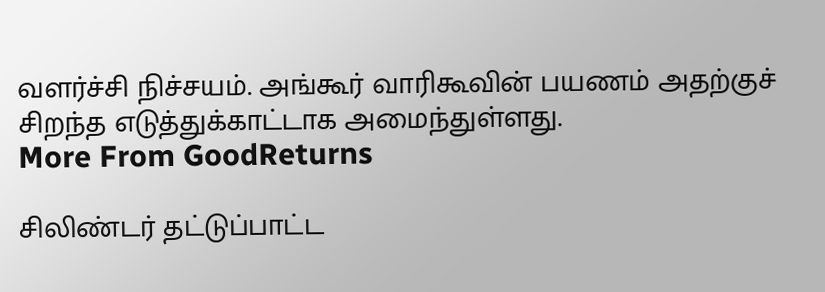வளர்ச்சி நிச்சயம். அங்கூர் வாரிகூவின் பயணம் அதற்குச் சிறந்த எடுத்துக்காட்டாக அமைந்துள்ளது.
More From GoodReturns

சிலிண்டர் தட்டுப்பாட்ட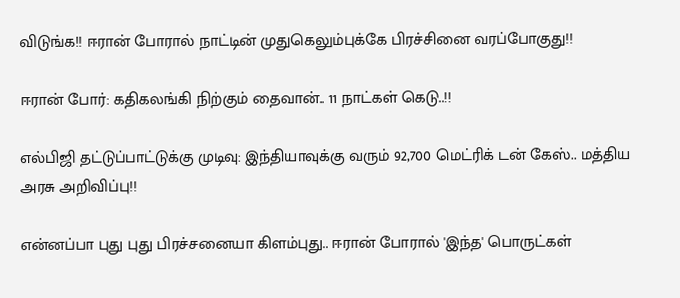விடுங்க!! ஈரான் போரால் நாட்டின் முதுகெலும்புக்கே பிரச்சினை வரப்போகுது!!

ஈரான் போர்: கதிகலங்கி நிற்கும் தைவான்.. 11 நாட்கள் கெடு..!!

எல்பிஜி தட்டுப்பாட்டுக்கு முடிவு: இந்தியாவுக்கு வரும் 92,700 மெட்ரிக் டன் கேஸ்.. மத்திய அரசு அறிவிப்பு!!

என்னப்பா புது புது பிரச்சனையா கிளம்புது.. ஈரான் போரால் 'இந்த' பொருட்கள்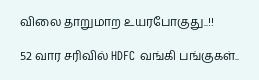விலை தாறுமாற உயரபோகுது..!!

52 வார சரிவில் HDFC வங்கி பங்குகள்..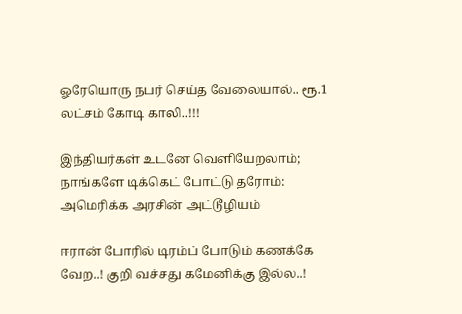ஓரேயொரு நபர் செய்த வேலையால்.. ரூ.1 லட்சம் கோடி காலி..!!!

இந்தியர்கள் உடனே வெளியேறலாம்; நாங்களே டிக்கெட் போட்டு தரோம்: அமெரிக்க அரசின் அட்டூழியம்

ஈரான் போரில் டிரம்ப் போடும் கணக்கே வேற..! குறி வச்சது கமேனிக்கு இல்ல..!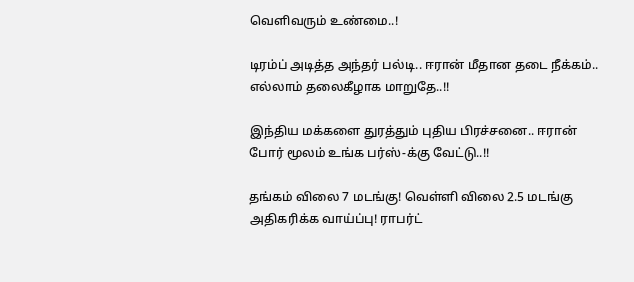வெளிவரும் உண்மை..!

டிரம்ப் அடித்த அந்தர் பல்டி.. ஈரான் மீதான தடை நீக்கம்.. எல்லாம் தலைகீழாக மாறுதே..!!

இந்திய மக்களை துரத்தும் புதிய பிரச்சனை.. ஈரான் போர் மூலம் உங்க பர்ஸ்-க்கு வேட்டு..!!

தங்கம் விலை 7 மடங்கு! வெள்ளி விலை 2.5 மடங்கு அதிகரிக்க வாய்ப்பு! ராபர்ட்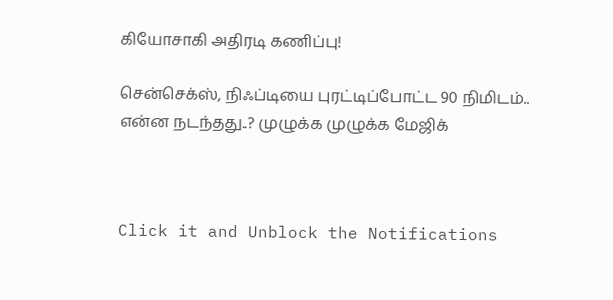கியோசாகி அதிரடி கணிப்பு!

சென்செக்ஸ், நிஃப்டியை புரட்டிப்போட்ட 90 நிமிடம்.. என்ன நடந்தது..? முழுக்க முழுக்க மேஜிக்



Click it and Unblock the Notifications